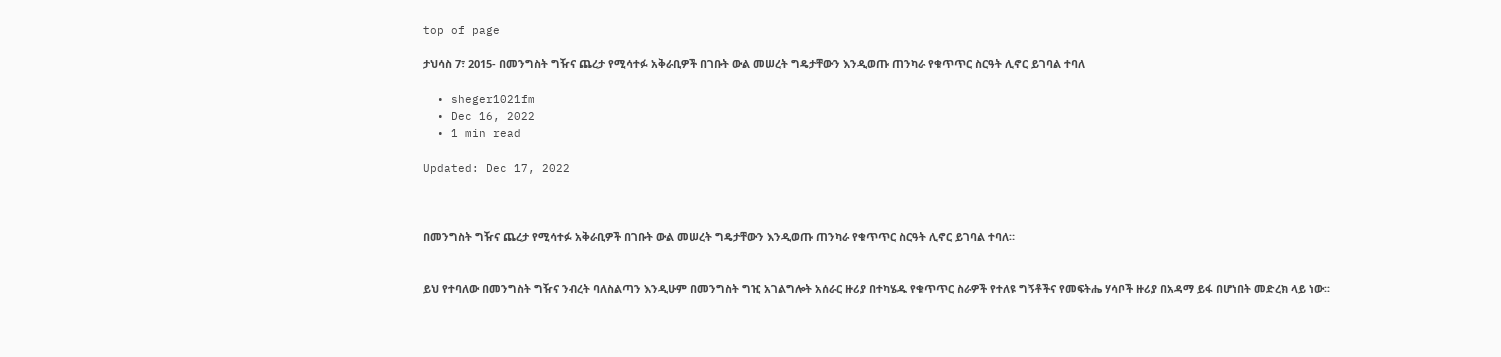top of page

ታህሳስ 7፣ 2015- በመንግስት ግዥና ጨረታ የሚሳተፉ አቅራቢዎች በገቡት ውል መሠረት ግዴታቸውን እንዲወጡ ጠንካራ የቁጥጥር ስርዓት ሊኖር ይገባል ተባለ

  • sheger1021fm
  • Dec 16, 2022
  • 1 min read

Updated: Dec 17, 2022



በመንግስት ግዥና ጨረታ የሚሳተፉ አቅራቢዎች በገቡት ውል መሠረት ግዴታቸውን እንዲወጡ ጠንካራ የቁጥጥር ስርዓት ሊኖር ይገባል ተባለ።


ይህ የተባለው በመንግስት ግዥና ንብረት ባለስልጣን እንዲሁም በመንግስት ግዢ አገልግሎት አሰራር ዙሪያ በተካሄዱ የቁጥጥር ስራዎች የተለዩ ግኝቶችና የመፍትሔ ሃሳቦች ዙሪያ በአዳማ ይፋ በሆነበት መድረክ ላይ ነው፡፡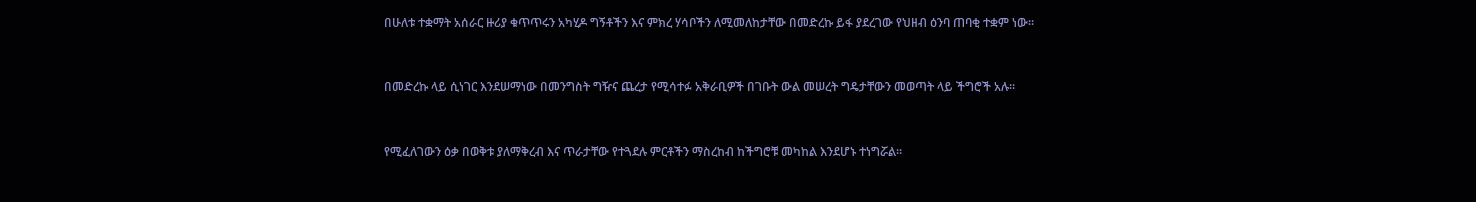በሁለቱ ተቋማት አሰራር ዙሪያ ቁጥጥሩን አካሂዶ ግኝቶችን እና ምክረ ሃሳቦችን ለሚመለከታቸው በመድረኩ ይፋ ያደረገው የህዘብ ዕንባ ጠባቂ ተቋም ነው።


በመድረኩ ላይ ሲነገር እንደሠማነው በመንግስት ግዥና ጨረታ የሚሳተፉ አቅራቢዎች በገቡት ውል መሠረት ግዴታቸውን መወጣት ላይ ችግሮች አሉ።


የሚፈለገውን ዕቃ በወቅቱ ያለማቅረብ እና ጥራታቸው የተጓደሉ ምርቶችን ማስረከብ ከችግሮቹ መካከል እንደሆኑ ተነግሯል።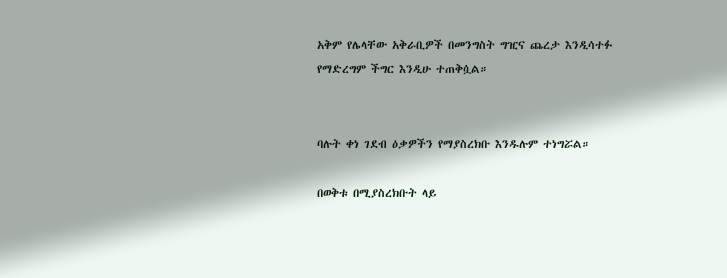አቅም የሌላቸው አቅራቢዎች በመንግስት ግዢና ጨረታ እንዲሳተፉ የማድረግም ችግር እንዲሁ ተጠቅሷል።


ባሉት ቀነ ገደብ ዕቃዎችን የማያስረክቡ እንዱሉም ተነግሯል።

በወቅቱ በሚያስረክቡት ላይ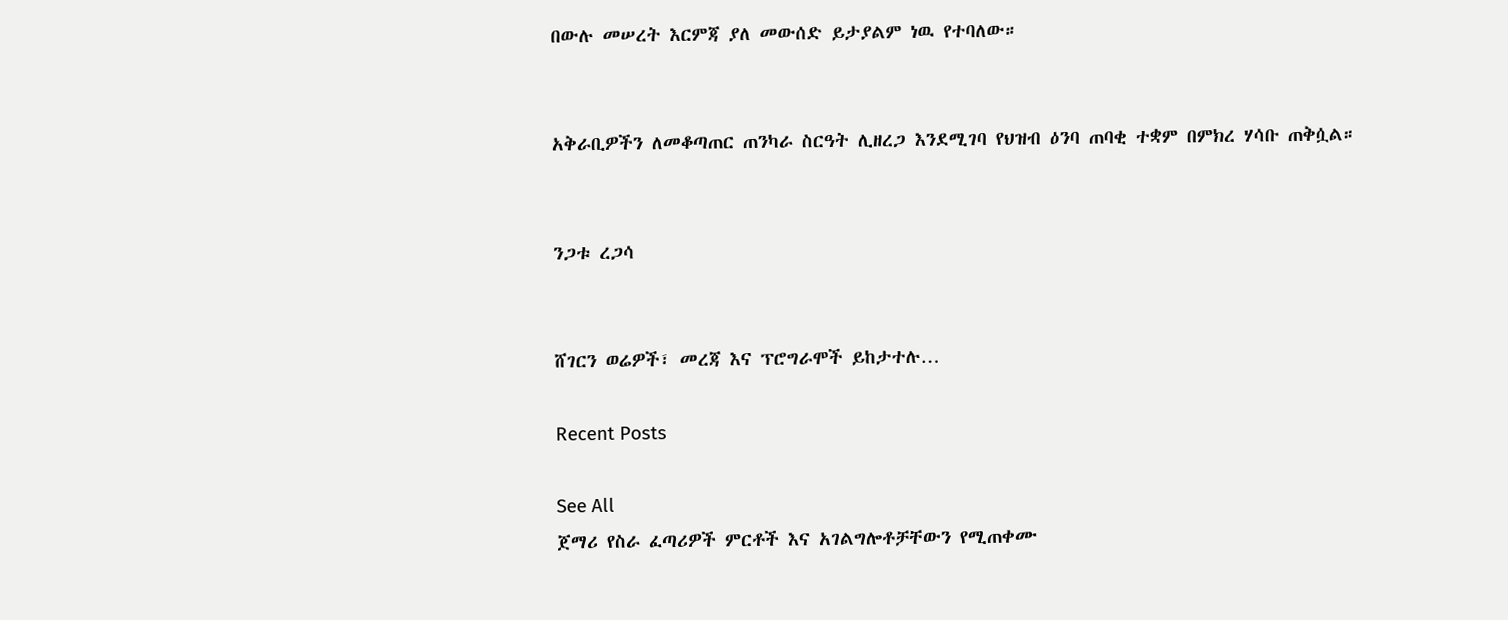በውሉ መሠረት እርምጃ ያለ መውሰድ ይታያልም ነዉ የተባለው።


አቅራቢዎችን ለመቆጣጠር ጠንካራ ስርዓት ሊዘረጋ እንደሚገባ የህዝብ ዕንባ ጠባቂ ተቋም በምክረ ሃሳቡ ጠቅሷል።


ንጋቱ ረጋሳ


ሸገርን ወሬዎች፣ መረጃ እና ፕሮግራሞች ይከታተሉ…

Recent Posts

See All
ጀማሪ የስራ ፈጣሪዎች ምርቶች እና አገልግሎቶቻቸውን የሚጠቀሙ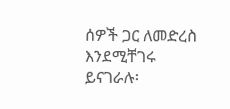ሰዎች ጋር ለመድረስ እንደሚቸገሩ ይናገራሉ፡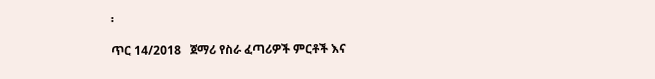፡

ጥር 14/2018   ጀማሪ የስራ ፈጣሪዎች ምርቶች እና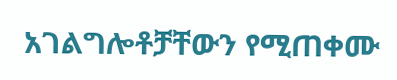አገልግሎቶቻቸውን የሚጠቀሙ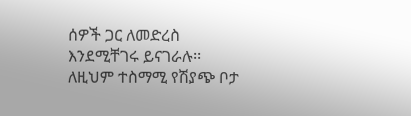ሰዎች ጋር ለመድረስ እንደሚቸገሩ ይናገራሉ፡፡   ለዚህም ተስማሚ የሽያጭ ቦታ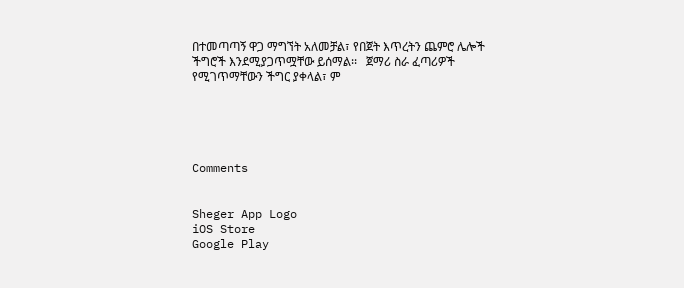በተመጣጣኝ ዋጋ ማግኘት አለመቻል፣ የበጀት እጥረትን ጨምሮ ሌሎች ችግሮች እንደሚያጋጥሟቸው ይሰማል፡፡   ጀማሪ ስራ ፈጣሪዎች የሚገጥማቸውን ችግር ያቀላል፣ ም





Comments


Sheger App Logo
iOS Store
Google Play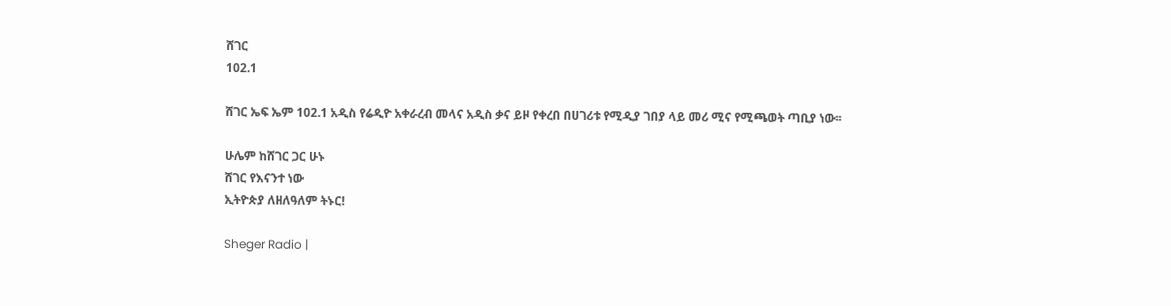ሸገር
102.1

ሸገር ኤፍ ኤም 102.1 አዲስ የሬዲዮ አቀራረብ መላና አዲስ ቃና ይዞ የቀረበ በሀገሪቱ የሚዲያ ገበያ ላይ መሪ ሚና የሚጫወት ጣቢያ ነው፡፡

ሁሌም ከሸገር ጋር ሁኑ
ሸገር የእናንተ ነው
ኢትዮጵያ ለዘለዓለም ትኑር!

Sheger Radio |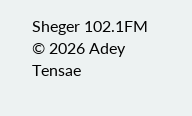Sheger 102.1FM  © 2026 Adey Tensae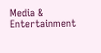Media & Entertainment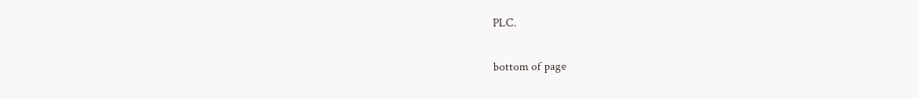PLC.

bottom of page